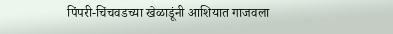पिंपरी-चिंचवडच्या खेळाडूंनी आशियात गाजवला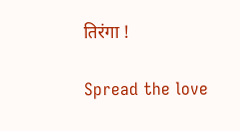तिरंगा !

Spread the love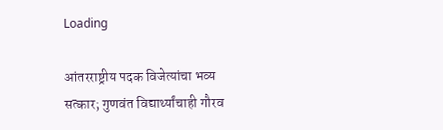Loading

आंतरराष्ट्रीय पदक विजेत्यांचा भव्य सत्कार; गुणवंत विद्यार्थ्यांचाही गौरव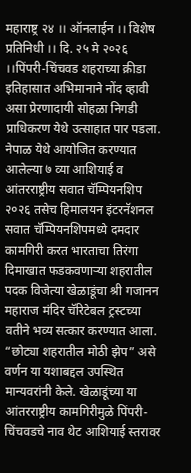महाराष्ट्र २४ ।। ऑनलाईन ।। विशेष प्रतिनिधी ।। दि. २५ मे २०२६ ।।पिंपरी-चिंचवड शहराच्या क्रीडा इतिहासात अभिमानाने नोंद व्हावी असा प्रेरणादायी सोहळा निगडी प्राधिकरण येथे उत्साहात पार पडला. नेपाळ येथे आयोजित करण्यात आलेल्या ७ व्या आशियाई व आंतरराष्ट्रीय सवात चॅम्पियनशिप २०२६ तसेच हिमालयन इंटरनॅशनल सवात चॅम्पियनशिपमध्ये दमदार कामगिरी करत भारताचा तिरंगा दिमाखात फडकवणाऱ्या शहरातील पदक विजेत्या खेळाडूंचा श्री गजानन महाराज मंदिर चॅरिटेबल ट्रस्टच्या वतीने भव्य सत्कार करण्यात आला. “छोट्या शहरातील मोठी झेप” असे वर्णन या यशाबद्दल उपस्थित मान्यवरांनी केले. खेळाडूंच्या या आंतरराष्ट्रीय कामगिरीमुळे पिंपरी-चिंचवडचे नाव थेट आशियाई स्तरावर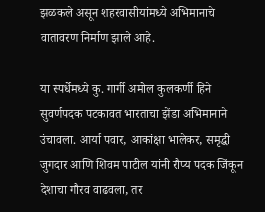झळकले असून शहरवासीयांमध्ये अभिमानाचे वातावरण निर्माण झाले आहे.

या स्पर्धेमध्ये कु. गार्गी अमोल कुलकर्णी हिने सुवर्णपदक पटकावत भारताचा झेंडा अभिमानाने उंचावला. आर्या पवार, आकांक्षा भालेकर, समृद्धी जुगदार आणि शिवम पाटील यांनी रौप्य पदक जिंकून देशाचा गौरव वाढवला, तर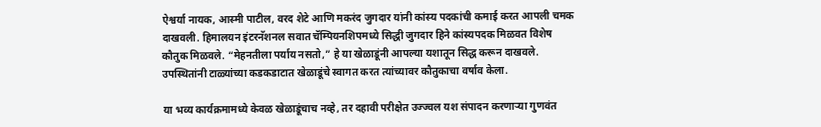ऐश्वर्या नायक, आस्मी पाटील, वरद शेटे आणि मकरंद जुगदार यांनी कांस्य पदकांची कमाई करत आपली चमक दाखवली. हिमालयन इंटरनॅशनल सवात चॅम्पियनशिपमध्ये सिद्धी जुगदार हिने कांस्यपदक मिळवत विशेष कौतुक मिळवले. “मेहनतीला पर्याय नसतो,” हे या खेळाडूंनी आपल्या यशातून सिद्ध करून दाखवले. उपस्थितांनी टाळ्यांच्या कडकडाटात खेळाडूंचे स्वागत करत त्यांच्यावर कौतुकाचा वर्षाव केला.

या भव्य कार्यक्रमामध्ये केवळ खेळाडूंचाच नव्हे, तर दहावी परीक्षेत उज्ज्वल यश संपादन करणाऱ्या गुणवंत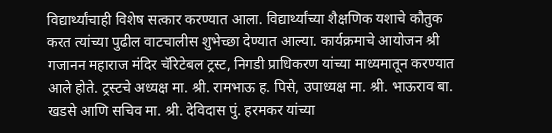विद्यार्थ्यांचाही विशेष सत्कार करण्यात आला. विद्यार्थ्यांच्या शैक्षणिक यशाचे कौतुक करत त्यांच्या पुढील वाटचालीस शुभेच्छा देण्यात आल्या. कार्यक्रमाचे आयोजन श्री गजानन महाराज मंदिर चॅरिटेबल ट्रस्ट, निगडी प्राधिकरण यांच्या माध्यमातून करण्यात आले होते. ट्रस्टचे अध्यक्ष मा. श्री. रामभाऊ ह. पिसे, उपाध्यक्ष मा. श्री. भाऊराव बा. खडसे आणि सचिव मा. श्री. देविदास पुं. हरमकर यांच्या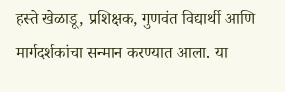हस्ते खेळाडू, प्रशिक्षक, गुणवंत विद्यार्थी आणि मार्गदर्शकांचा सन्मान करण्यात आला. या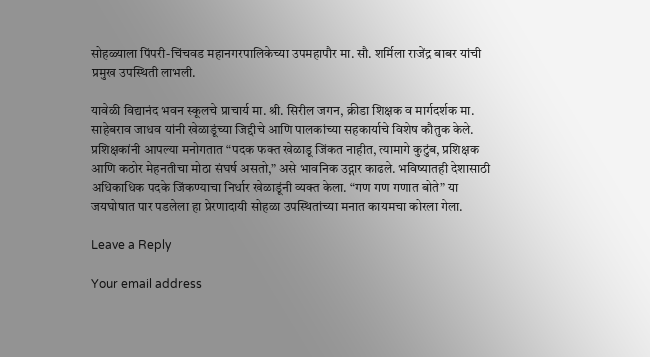सोहळ्याला पिंपरी-चिंचवड महानगरपालिकेच्या उपमहापौर मा. सौ. शर्मिला राजेंद्र बाबर यांची प्रमुख उपस्थिती लाभली.

यावेळी विद्यानंद भवन स्कूलचे प्राचार्य मा. श्री. सिरील जगन, क्रीडा शिक्षक व मार्गदर्शक मा. साहेबराव जाधव यांनी खेळाडूंच्या जिद्दीचे आणि पालकांच्या सहकार्याचे विशेष कौतुक केले. प्रशिक्षकांनी आपल्या मनोगतात “पदक फक्त खेळाडू जिंकत नाहीत, त्यामागे कुटुंब, प्रशिक्षक आणि कठोर मेहनतीचा मोठा संघर्ष असतो,” असे भावनिक उद्गार काढले. भविष्यातही देशासाठी अधिकाधिक पदके जिंकण्याचा निर्धार खेळाडूंनी व्यक्त केला. “गण गण गणात बोते” या जयघोषात पार पडलेला हा प्रेरणादायी सोहळा उपस्थितांच्या मनात कायमचा कोरला गेला.

Leave a Reply

Your email address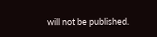will not be published.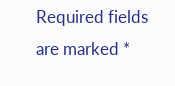Required fields are marked *